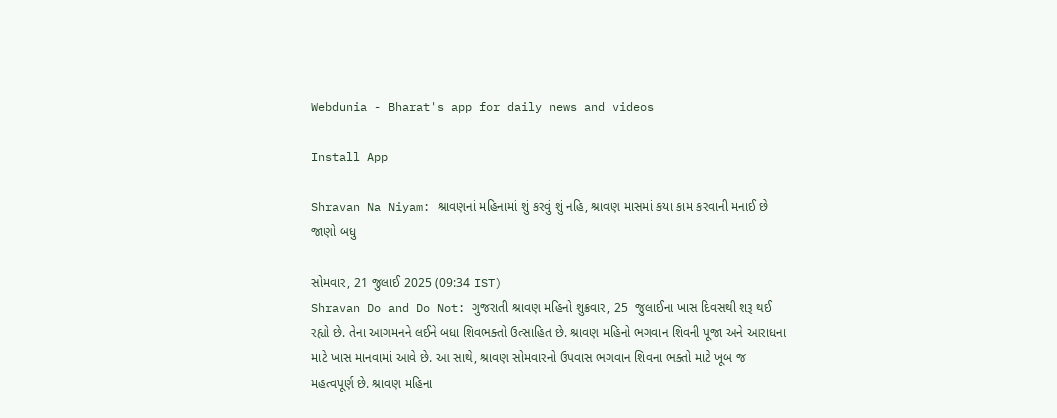Webdunia - Bharat's app for daily news and videos

Install App

Shravan Na Niyam: શ્રાવણનાં મહિનામાં શું કરવું શું નહિ, શ્રાવણ માસમાં કયા કામ કરવાની મનાઈ છે જાણો બધુ

સોમવાર, 21 જુલાઈ 2025 (09:34 IST)
Shravan Do and Do Not: ગુજરાતી શ્રાવણ મહિનો શુક્રવાર, 25  જુલાઈના ખાસ દિવસથી શરૂ થઈ રહ્યો છે. તેના આગમનને લઈને બધા શિવભક્તો ઉત્સાહિત છે. શ્રાવણ મહિનો ભગવાન શિવની પૂજા અને આરાધના માટે ખાસ માનવામાં આવે છે. આ સાથે, શ્રાવણ સોમવારનો ઉપવાસ ભગવાન શિવના ભક્તો માટે ખૂબ જ મહત્વપૂર્ણ છે. શ્રાવણ મહિના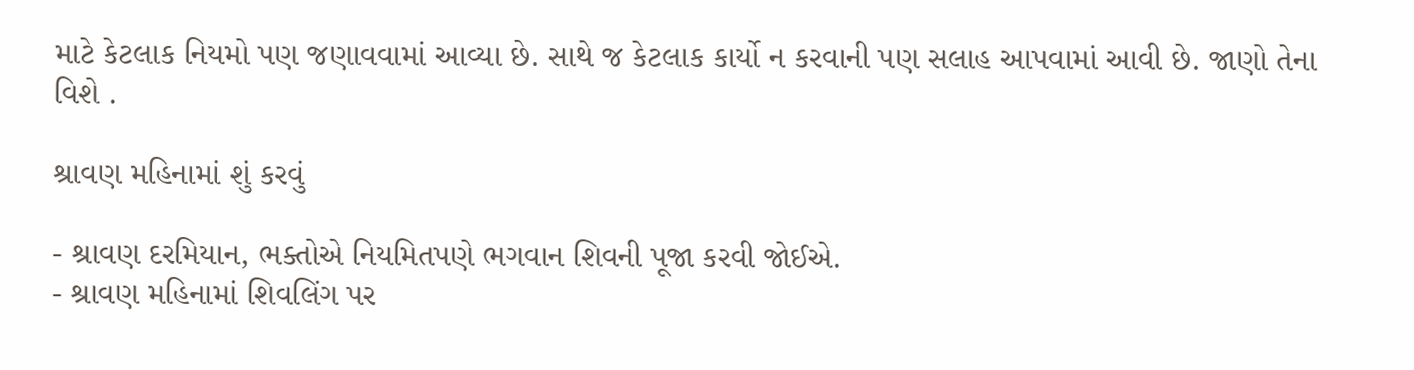માટે કેટલાક નિયમો પણ જણાવવામાં આવ્યા છે. સાથે જ કેટલાક કાર્યો ન કરવાની પણ સલાહ આપવામાં આવી છે. જાણો તેના વિશે .

શ્રાવણ મહિનામાં શું કરવું

- શ્રાવણ દરમિયાન, ભક્તોએ નિયમિતપણે ભગવાન શિવની પૂજા કરવી જોઈએ.
- શ્રાવણ મહિનામાં શિવલિંગ પર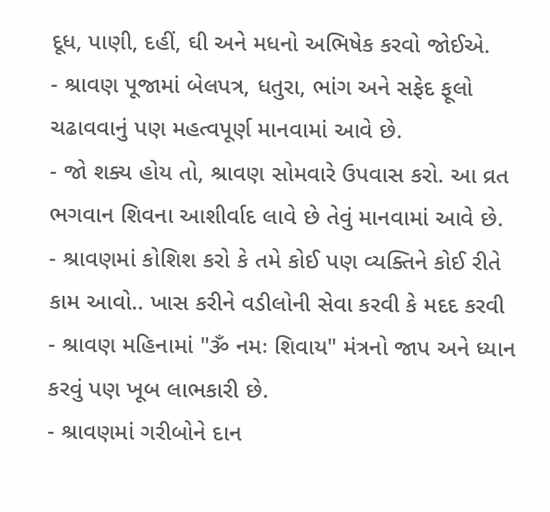દૂધ, પાણી, દહીં, ઘી અને મધનો અભિષેક કરવો જોઈએ.
- શ્રાવણ પૂજામાં બેલપત્ર, ધતુરા, ભાંગ અને સફેદ ફૂલો ચઢાવવાનું પણ મહત્વપૂર્ણ માનવામાં આવે છે.
- જો શક્ય હોય તો, શ્રાવણ સોમવારે ઉપવાસ કરો. આ વ્રત ભગવાન શિવના આશીર્વાદ લાવે છે તેવું માનવામાં આવે છે.
- શ્રાવણમાં કોશિશ કરો કે તમે કોઈ પણ વ્યક્તિને કોઈ રીતે કામ આવો.. ખાસ કરીને વડીલોની સેવા કરવી કે મદદ કરવી
- શ્રાવણ મહિનામાં "ૐ નમઃ શિવાય" મંત્રનો જાપ અને ધ્યાન કરવું પણ ખૂબ લાભકારી છે.
- શ્રાવણમાં ગરીબોને દાન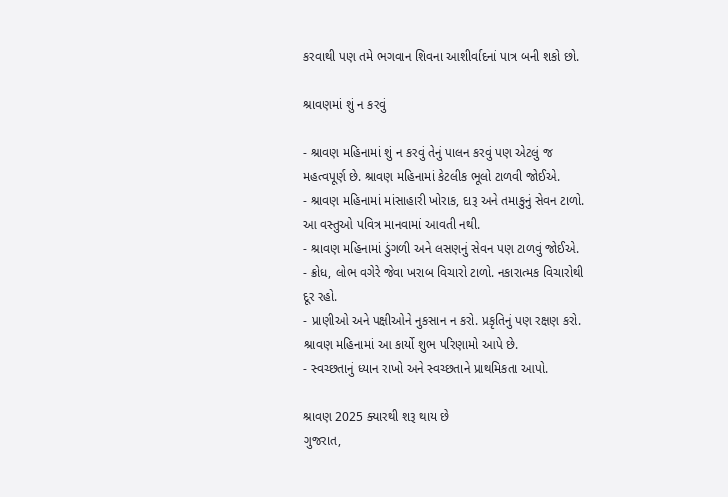કરવાથી પણ તમે ભગવાન શિવના આશીર્વાદનાં પાત્ર બની શકો છો.

શ્રાવણમાં શું ન કરવું

- શ્રાવણ મહિનામાં શું ન કરવું તેનું પાલન કરવું પણ એટલું જ મહત્વપૂર્ણ છે. શ્રાવણ મહિનામાં કેટલીક ભૂલો ટાળવી જોઈએ.
- શ્રાવણ મહિનામાં માંસાહારી ખોરાક, દારૂ અને તમાકુનું સેવન ટાળો. આ વસ્તુઓ પવિત્ર માનવામાં આવતી નથી.
- શ્રાવણ મહિનામાં ડુંગળી અને લસણનું સેવન પણ ટાળવું જોઈએ.
- ક્રોધ, લોભ વગેરે જેવા ખરાબ વિચારો ટાળો. નકારાત્મક વિચારોથી દૂર રહો.
- પ્રાણીઓ અને પક્ષીઓને નુકસાન ન કરો. પ્રકૃતિનું પણ રક્ષણ કરો. શ્રાવણ મહિનામાં આ કાર્યો શુભ પરિણામો આપે છે.
- સ્વચ્છતાનું ધ્યાન રાખો અને સ્વચ્છતાને પ્રાથમિકતા આપો.

શ્રાવણ 2025 ક્યારથી શરૂ થાય છે
ગુજરાત,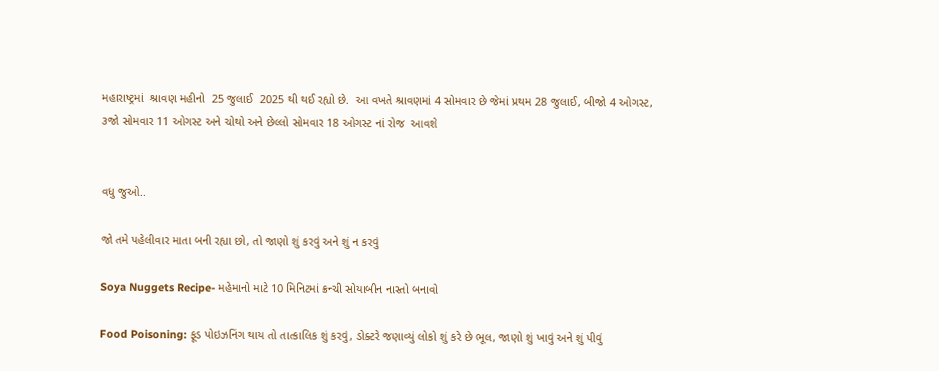મહારાષ્ટ્રમાં  શ્રાવણ મહીનો  25 જુલાઈ  2025 થી થઈ રહ્યો છે.  આ વખતે શ્રાવણમાં 4 સોમવાર છે જેમાં પ્રથમ 28 જુલાઈ, બીજો 4 ઓગસ્ટ, ૩જો સોમવાર 11 ઓગસ્ટ અને ચોથો અને છેલ્લો સોમવાર 18 ઓગસ્ટ નાં રોજ  આવશે


વધુ જુઓ..

જો તમે પહેલીવાર માતા બની રહ્યા છો, તો જાણો શું કરવું અને શું ન કરવું

Soya Nuggets Recipe- મહેમાનો માટે 10 મિનિટમાં ક્રન્ચી સોયાબીન નાસ્તો બનાવો

Food Poisoning: ફૂડ પોઇઝનિંગ થાય તો તાત્કાલિક શું કરવું, ડોક્ટરે જણાવ્યું લોકો શું કરે છે ભૂલ, જાણો શું ખાવું અને શું પીવું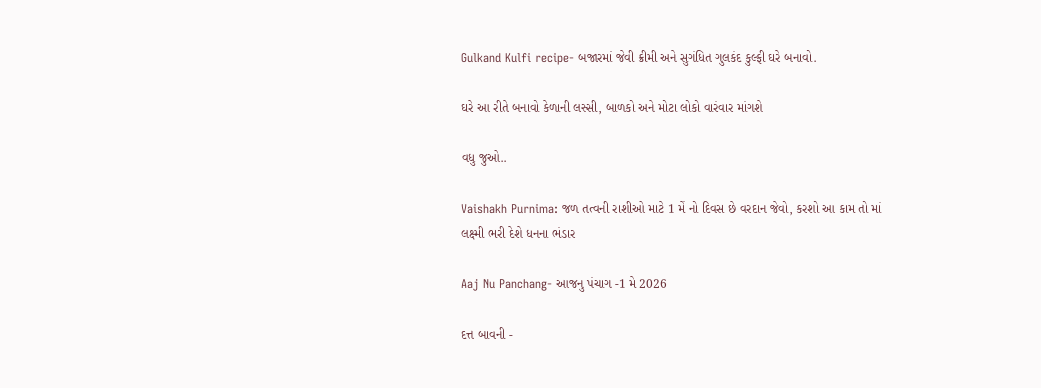Gulkand Kulfi recipe- બજારમાં જેવી ક્રીમી અને સુગંધિત ગુલકંદ કુલ્ફી ઘરે બનાવો.

ઘરે આ રીતે બનાવો કેળાની લસ્સી, બાળકો અને મોટા લોકો વારંવાર માંગશે

વધુ જુઓ..

Vaishakh Purnima: જળ તત્વની રાશીઓ માટે 1 મેં નો દિવસ છે વરદાન જેવો, કરશો આ કામ તો માં લક્ષ્મી ભરી દેશે ધનના ભંડાર

Aaj Nu Panchang- આજનુ પંચાગ -1 મે 2026

દત્ત બાવની -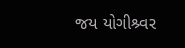જય યોગીશ્ર્વર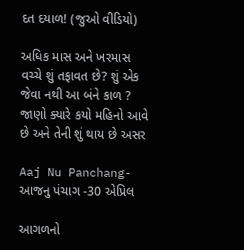દત દયાળ! (જુઓ વીડિયો)

અધિક માસ અને ખરમાસ વચ્ચે શું તફાવત છે? શું એક જેવા નથી આ બંને કાળ ? જાણો ક્યારે કયો મહિનો આવે છે અને તેની શું થાય છે અસર

Aaj Nu Panchang- આજનુ પંચાગ -30 એપ્રિલ

આગળનો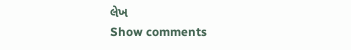લેખ
Show comments